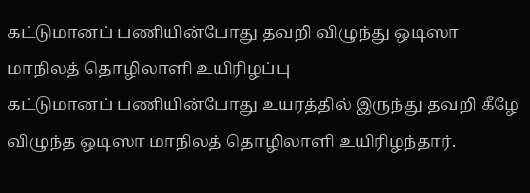கட்டுமானப் பணியின்போது தவறி விழுந்து ஒடிஸா மாநிலத் தொழிலாளி உயிரிழப்பு
கட்டுமானப் பணியின்போது உயரத்தில் இருந்து தவறி கீழே விழுந்த ஒடிஸா மாநிலத் தொழிலாளி உயிரிழந்தார்.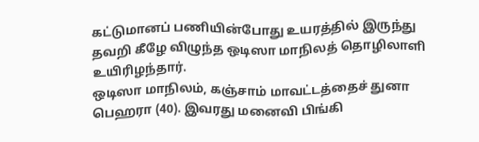கட்டுமானப் பணியின்போது உயரத்தில் இருந்து தவறி கீழே விழுந்த ஒடிஸா மாநிலத் தொழிலாளி உயிரிழந்தார்.
ஒடிஸா மாநிலம், கஞ்சாம் மாவட்டத்தைச் துனா பெஹரா (40). இவரது மனைவி பிங்கி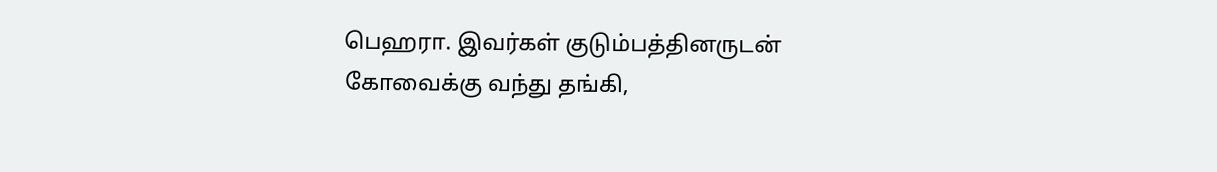பெஹரா. இவர்கள் குடும்பத்தினருடன் கோவைக்கு வந்து தங்கி,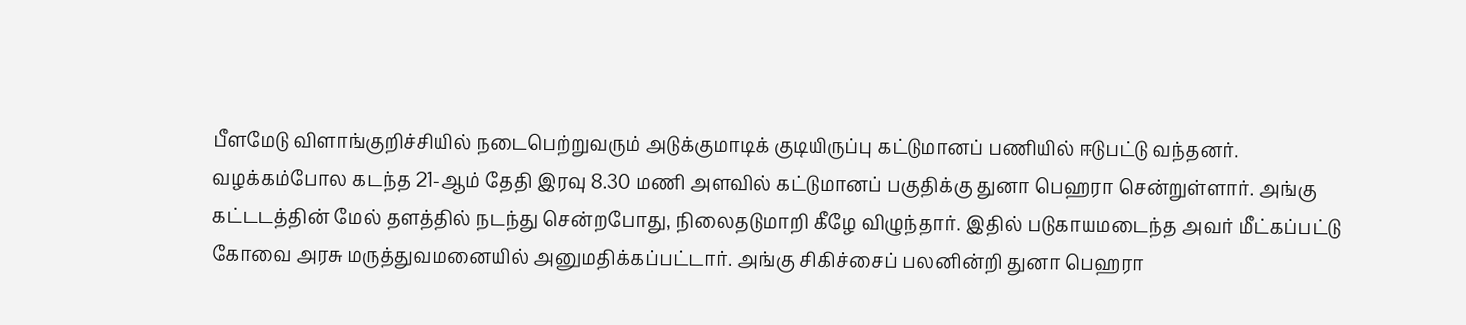பீளமேடு விளாங்குறிச்சியில் நடைபெற்றுவரும் அடுக்குமாடிக் குடியிருப்பு கட்டுமானப் பணியில் ஈடுபட்டு வந்தனர்.
வழக்கம்போல கடந்த 21-ஆம் தேதி இரவு 8.30 மணி அளவில் கட்டுமானப் பகுதிக்கு துனா பெஹரா சென்றுள்ளார். அங்கு கட்டடத்தின் மேல் தளத்தில் நடந்து சென்றபோது, நிலைதடுமாறி கீழே விழுந்தார். இதில் படுகாயமடைந்த அவர் மீட்கப்பட்டு கோவை அரசு மருத்துவமனையில் அனுமதிக்கப்பட்டார். அங்கு சிகிச்சைப் பலனின்றி துனா பெஹரா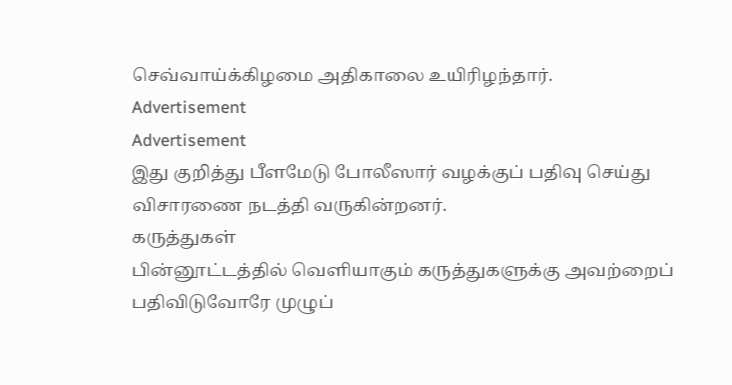செவ்வாய்க்கிழமை அதிகாலை உயிரிழந்தார்.
Advertisement
Advertisement
இது குறித்து பீளமேடு போலீஸார் வழக்குப் பதிவு செய்து விசாரணை நடத்தி வருகின்றனர்.
கருத்துகள்
பின்னூட்டத்தில் வெளியாகும் கருத்துகளுக்கு அவற்றைப் பதிவிடுவோரே முழுப்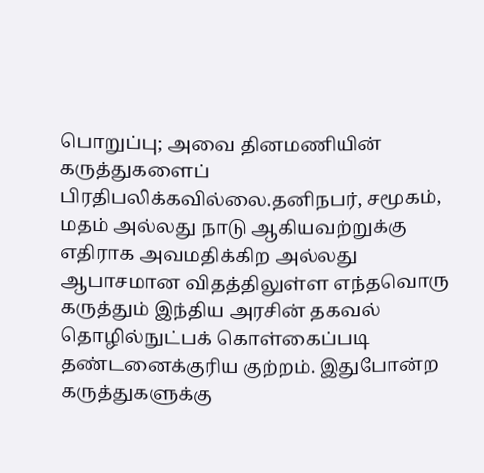பொறுப்பு; அவை தினமணியின் கருத்துகளைப் பிரதிபலிக்கவில்லை.தனிநபர், சமூகம், மதம் அல்லது நாடு ஆகியவற்றுக்கு எதிராக அவமதிக்கிற அல்லது ஆபாசமான விதத்திலுள்ள எந்தவொரு கருத்தும் இந்திய அரசின் தகவல் தொழில்நுட்பக் கொள்கைப்படி தண்டனைக்குரிய குற்றம். இதுபோன்ற கருத்துகளுக்கு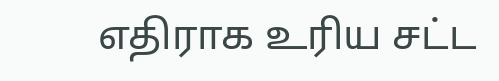எதிராக உரிய சட்ட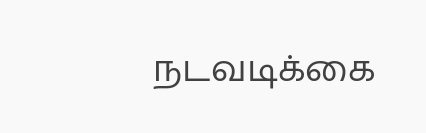நடவடிக்கை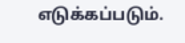எடுக்கப்படும்.